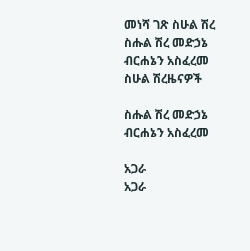መነሻ ገጽ ስሁል ሽረ ስሑል ሽረ መድኃኔ ብርሐኔን አስፈረመ
ስሁል ሽረዜናዎች

ስሑል ሽረ መድኃኔ ብርሐኔን አስፈረመ

አጋራ
አጋራ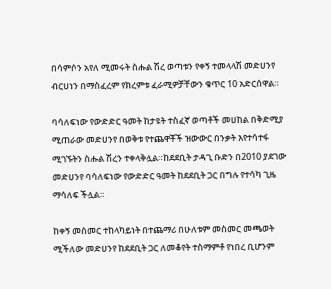በሳምሶን አየለ ሚመሩት ስሑል ሽረ ወጣቱን የቀኝ ተመላላሽ መድሀንየ ብርሀነን በማስፈረም የክረምቱ ፈራሚዎቻቸውን ቁጥር 10 አድርሰዋል።

ባሳለፍነው የውድድር ዓመት ከታዩት ተስፈኛ ወጣቶች መሀከል በቅድሚያ ሚጠራው መድሀንየ በወቅቱ የተጨዋቾች ዝውውር በንቃት እየተሳተፋ ሚገኙትን ስሑል ሽረን ተቀላቅሏል።ከደደቢት ታዳጊ ቡድን በ2010 ያደገው መድሀንየ ባሳለፍነው የውድድር ዓመት ከደደቢት ጋር በግሉ የተሳካ ጊዜ ማሳለፍ ችሏል።

ከቀኝ መስመር ተከላካይነት በተጨማሪ በሁለቱም መስመር መጫወት ሚችለው መድሀንየ ከደደቢት ጋር ለመቆየት ተስማምቶ የነበረ ቢሆንም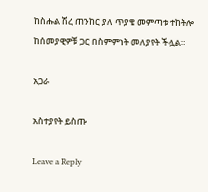ከስሑል ሽረ ጠንከር ያለ ጥያቄ መምጣቱ ተከትሎ ከሰመያዊዎቹ ጋር በስምምነት መለያየት ችሏል።

አጋራ

አስተያየት ይስጡ

Leave a Reply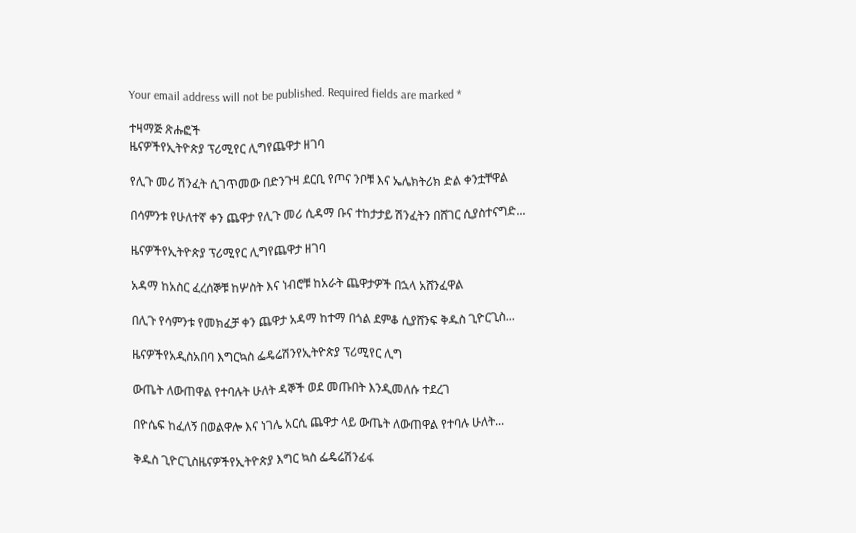Your email address will not be published. Required fields are marked *

ተዛማጅ ጽሑፎች
ዜናዎችየኢትዮጵያ ፕሪሚየር ሊግየጨዋታ ዘገባ

የሊጉ መሪ ሽንፈት ሲገጥመው በድንጉዛ ደርቢ የጦና ንቦቹ እና ኤሌክትሪክ ድል ቀንቷቸዋል

በሳምንቱ የሁለተኛ ቀን ጨዋታ የሊጉ መሪ ሲዳማ ቡና ተከታታይ ሽንፈትን በሸገር ሲያስተናግድ...

ዜናዎችየኢትዮጵያ ፕሪሚየር ሊግየጨዋታ ዘገባ

አዳማ ከአስር ፈረሰኞቹ ከሦስት እና ነብሮቹ ከአራት ጨዋታዎች በኋላ አሸንፈዋል

በሊጉ የሳምንቱ የመክፈቻ ቀን ጨዋታ አዳማ ከተማ በጎል ደምቆ ሲያሸንፍ ቅዱስ ጊዮርጊስ...

ዜናዎችየአዲስአበባ እግርኳስ ፌዴሬሽንየኢትዮጵያ ፕሪሚየር ሊግ

ውጤት ለውጠዋል የተባሉት ሁለት ዳኞች ወደ መጡበት እንዲመለሱ ተደረገ

በዮሴፍ ከፈለኝ በወልዋሎ እና ነገሌ አርሲ ጨዋታ ላይ ውጤት ለውጠዋል የተባሉ ሁለት...

ቅዱስ ጊዮርጊስዜናዎችየኢትዮጵያ እግር ኳስ ፌዴሬሽንፊፋ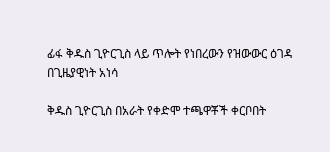ፊፋ ቅዱስ ጊዮርጊስ ላይ ጥሎት የነበረውን የዝውውር ዕገዳ በጊዜያዊነት አነሳ

ቅዱስ ጊዮርጊስ በአራት የቀድሞ ተጫዋቾች ቀርቦበት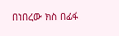በነበረው ክስ በፊፋ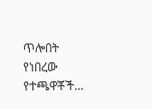ጥሎበት የነበረው የተጫዋቾች...